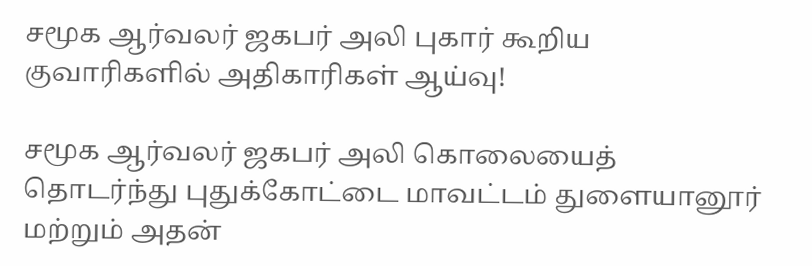சமூக ஆர்வலர் ஜகபர் அலி புகார் கூறிய குவாரிகளில் அதிகாரிகள் ஆய்வு!

சமூக ஆர்வலர் ஜகபர் அலி கொலையைத் தொடர்ந்து புதுக்கோட்டை மாவட்டம் துளையானூர் மற்றும் அதன்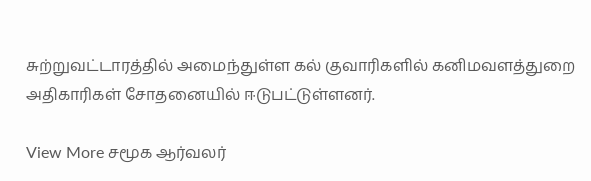சுற்றுவட்டாரத்தில் அமைந்துள்ள கல் குவாரிகளில் கனிமவளத்துறை அதிகாரிகள் சோதனையில் ஈடுபட்டுள்ளனர்.

View More சமூக ஆர்வலர்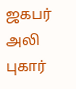ஜகபர் அலி புகார்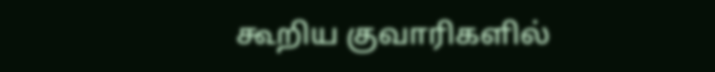கூறிய குவாரிகளில்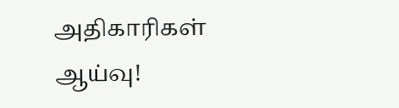அதிகாரிகள் ஆய்வு!